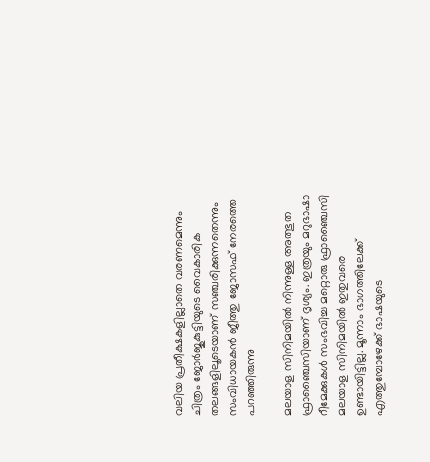വലിയ പ്രതീക്ഷകളില്ലാതെ വരണമെന്നും ചിത്രം ജോർജുകുട്ടിയുടെ വൈകാരിക തലങ്ങളിലൂടെയാണ് സഞ്ചരിക്കുന്നതെന്നും സംവിധായകൻ ജീത്തു ജോസഫ് നേരത്തെ പറഞ്ഞിരുന്നു

മലയാള സിനിമയില്‍ നിന്നുള്ള അത്ഭുത ഫ്രാഞ്ചൈസിയാണ് ദൃശ്യം. ഇത്രയും മറുഭാഷാ റീമേക്കുകള്‍ സംഭവിച്ച മറ്റൊരു ഫ്രാഞ്ചൈസി മലയാള സിനിമയില്‍ ഇതുവരെ ഉണ്ടായിട്ടില്ല. മൂന്നാം ഭാഗത്തിലേക്ക് എത്തുമ്പോഴേക്ക് ഭാഷയുടെ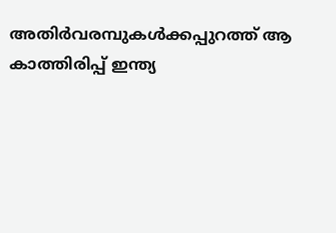അതിര്‍വരമ്പുകള്‍ക്കപ്പുറത്ത് ആ കാത്തിരിപ്പ് ഇന്ത്യ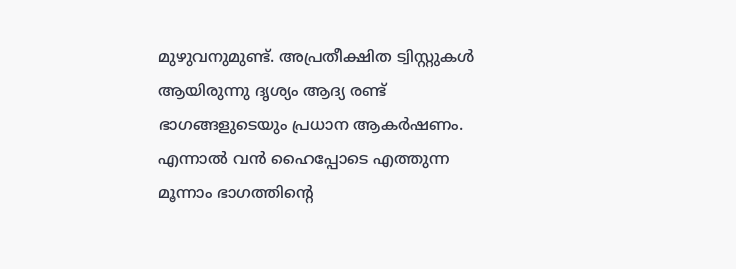മുഴുവനുമുണ്ട്. അപ്രതീക്ഷിത ട്വിസ്റ്റുകള്‍ ആയിരുന്നു ദൃശ്യം ആദ്യ രണ്ട് ഭാഗങ്ങളുടെയും പ്രധാന ആകര്‍ഷണം. എന്നാല്‍ വന്‍ ഹൈപ്പോടെ എത്തുന്ന മൂന്നാം ഭാഗത്തിന്‍റെ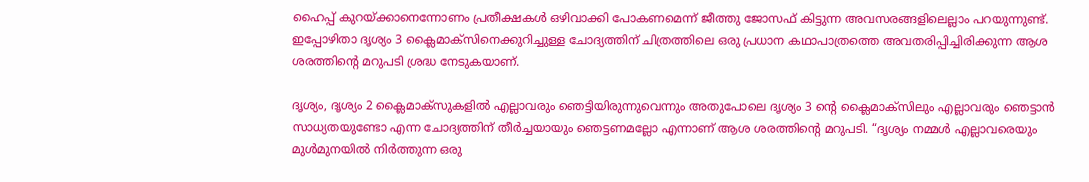ഹൈപ്പ് കുറയ്ക്കാനെന്നോണം പ്രതീക്ഷകള്‍ ഒഴിവാക്കി പോകണമെന്ന് ജീത്തു ജോസഫ് കിട്ടുന്ന അവസരങ്ങളിലെല്ലാം പറയുന്നുണ്ട്. ഇപ്പോഴിതാ ദൃശ്യം 3 ക്ലൈമാക്സിനെക്കുറിച്ചുള്ള ചോദ്യത്തിന് ചിത്രത്തിലെ ഒരു പ്രധാന കഥാപാത്രത്തെ അവതരിപ്പിച്ചിരിക്കുന്ന ആശ ശരത്തിന്‍റെ മറുപടി ശ്രദ്ധ നേടുകയാണ്.

ദൃശ്യം, ദൃശ്യം 2 ക്ലൈമാക്സുകളില്‍ എല്ലാവരും ഞെട്ടിയിരുന്നുവെന്നും അതുപോലെ ദൃശ്യം 3 ന്‍റെ ക്ലൈമാക്സിലും എല്ലാവരും ഞെട്ടാന്‍ സാധ്യതയുണ്ടോ എന്ന ചോദ്യത്തിന് തീര്‍ച്ചയായും ഞെട്ടണമല്ലോ എന്നാണ് ആശ ശരത്തിന്‍റെ മറുപടി. “ദൃശ്യം നമ്മള്‍ എല്ലാവരെയും മുള്‍മുനയില്‍ നിര്‍ത്തുന്ന ഒരു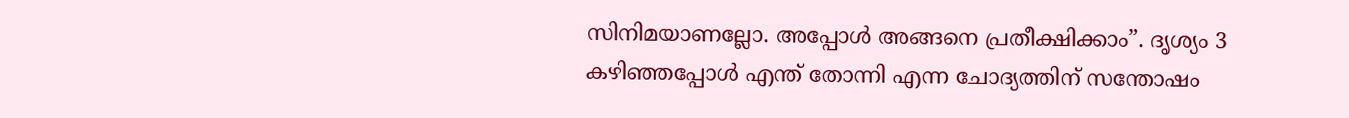സിനിമയാണല്ലോ. അപ്പോള്‍ അങ്ങനെ പ്രതീക്ഷിക്കാം”. ദൃശ്യം 3 കഴിഞ്ഞപ്പോള്‍ എന്ത് തോന്നി എന്ന ചോദ്യത്തിന് സന്തോഷം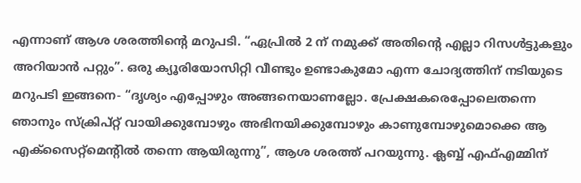എന്നാണ് ആശ ശരത്തിന്‍റെ മറുപടി. “ഏപ്രില്‍ 2 ന് നമുക്ക് അതിന്‍റെ എല്ലാ റിസള്‍ട്ടുകളും അറിയാന്‍ പറ്റും”. ഒരു ക്യൂരിയോസിറ്റി വീണ്ടും ഉണ്ടാകുമോ എന്ന ചോദ്യത്തിന് നടിയുടെ മറുപടി ഇങ്ങനെ- “ദൃശ്യം എപ്പോഴും അങ്ങനെയാണല്ലോ. പ്രേക്ഷകരെപ്പോലെതന്നെ ഞാനും സ്ക്രിപ്റ്റ് വായിക്കുമ്പോഴും അഭിനയിക്കുമ്പോഴും കാണുമ്പോഴുമൊക്കെ ആ എക്സൈറ്റ്മെന്‍റില്‍ തന്നെ ആയിരുന്നു”, ആശ ശരത്ത് പറയുന്നു. ക്ലബ്ബ് എഫ്എമ്മിന്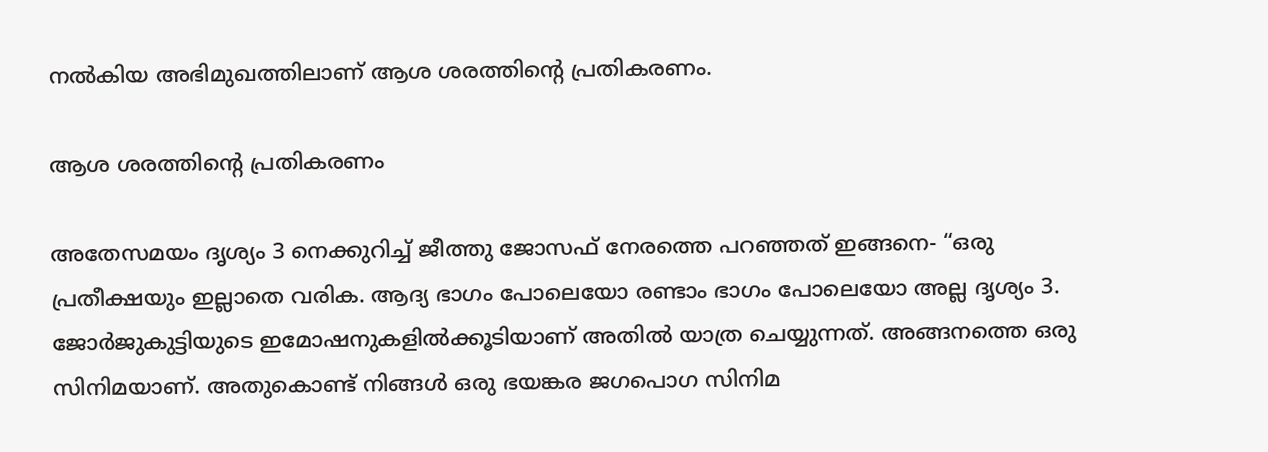നല്‍കിയ അഭിമുഖത്തിലാണ് ആശ ശരത്തിന്‍റെ പ്രതികരണം.

ആശ ശരത്തിന്‍റെ പ്രതികരണം

അതേസമയം ദൃശ്യം 3 നെക്കുറിച്ച് ജീത്തു ജോസഫ് നേരത്തെ പറഞ്ഞത് ഇങ്ങനെ- “ഒരു പ്രതീക്ഷയും ഇല്ലാതെ വരിക. ആദ്യ ഭാഗം പോലെയോ രണ്ടാം ഭാഗം പോലെയോ അല്ല ദൃശ്യം 3. ജോര്‍ജുകുട്ടിയുടെ ഇമോഷനുകളില്‍ക്കൂടിയാണ് അതില്‍ യാത്ര ചെയ്യുന്നത്. അങ്ങനത്തെ ഒരു സിനിമയാണ്. അതുകൊണ്ട് നിങ്ങള്‍ ഒരു ഭയങ്കര ജഗപൊഗ സിനിമ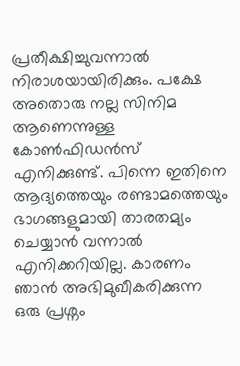പ്രതീക്ഷിച്ചുവന്നാല്‍ നിരാശയായിരിക്കും. പക്ഷേ അതൊരു നല്ല സിനിമ ആണെന്നുള്ള കോണ്‍ഫിഡന്‍സ് എനിക്കുണ്ട്. പിന്നെ ഇതിനെ ആദ്യത്തെയും രണ്ടാമത്തെയും ഭാഗങ്ങളുമായി താരതമ്യം ചെയ്യാന്‍ വന്നാല്‍ എനിക്കറിയില്ല. കാരണം ഞാന്‍ അഭിമുഖീകരിക്കുന്ന ഒരു പ്രശ്നം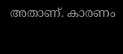അതാണ്. കാരണം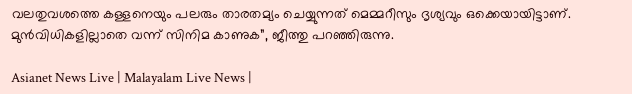വലതുവശത്തെ കള്ളനെയും പലരും താരതമ്യം ചെയ്യുന്നത് മെമ്മറീസും ദൃശ്യവും ഒക്കെയായിട്ടാണ്. മുന്‍വിധികളില്ലാതെ വന്ന് സിനിമ കാണുക”, ജീത്തു പറഞ്ഞിരുന്നു.

Asianet News Live | Malayalam Live News |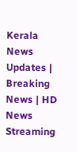Kerala News Updates | Breaking News | HD News Streaming